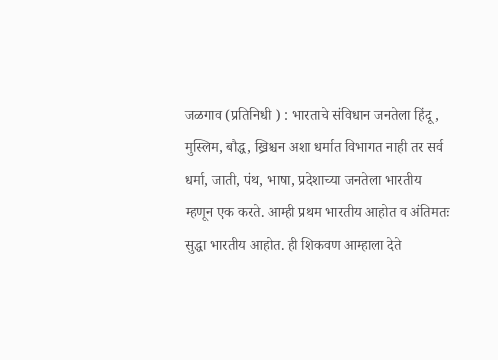जळगाव (प्रतिनिधी ) : भारताचे संविधान जनतेला हिंदू , मुस्लिम, बौद्ध, ख्रिश्चन अशा धर्मात विभागत नाही तर सर्व धर्मा, जाती, पंथ, भाषा, प्रदेशाच्या जनतेला भारतीय म्हणून एक करते. आम्ही प्रथम भारतीय आहोत व अंतिमतः सुद्धा भारतीय आहोत. ही शिकवण आम्हाला देते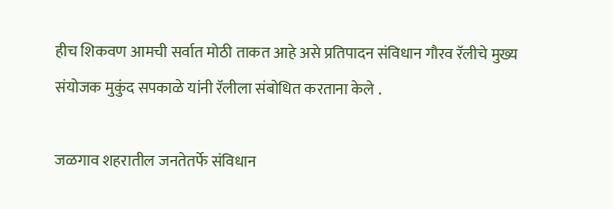हीच शिकवण आमची सर्वात मोठी ताकत आहे असे प्रतिपादन संविधान गौरव रॅलीचे मुख्य संयोजक मुकुंद सपकाळे यांनी रॅलीला संबोधित करताना केले .

जळगाव शहरातील जनतेतर्फे संविधान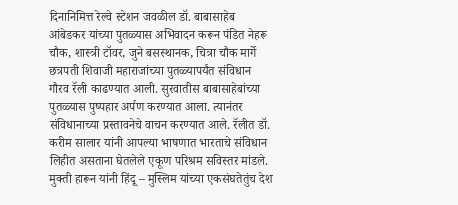दिनानिमित्त रेल्वे स्टेशन जवळील डॉ. बाबासाहेब आंबेडकर यांच्या पुतळ्यास अभिवादन करून पंडित नेहरू चौक, शास्त्री टॉवर, जुने बसस्थानक, चित्रा चौक मार्गे छत्रपती शिवाजी महाराजांच्या पुतळ्यापर्यंत संविधान गौरव रॅली काढण्यात आली. सुरवातीस बाबासाहेबांच्या पुतळ्यास पुष्पहार अर्पण करण्यात आला. त्यानंतर संविधानाच्या प्रस्तावनेचे वाचन करण्यात आले. रॅलीत डॉ. करीम सालार यांनी आपल्या भाषणात भारताचे संविधान लिहीत असताना घेतलेले एकूण परिश्रम सविस्तर मांडले.
मुक्ती हारून यांनी हिंदू – मुस्लिम यांच्या एकसंघतेतुंच देश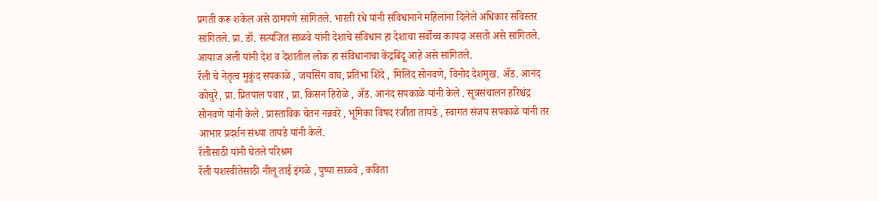प्रगती करू शकेल असे ठामपणे सांगितले. भारती रंधे यांनी संविधानाने महिलांना दिलेले अधिकार सविस्तर सांगितले. प्रा. डॉ. सत्यजित साळवे यांनी देशाचे संविधान हा देशाचा सर्वोच्च कायदा असतो असे सांगितले. आयाज अली यांनी देश व देशातील लोक हा संविधानाचा केंद्रबिंदू आहे असे सांगितले.
रॅली चे नेतृत्व मुकुंद सपकाळे , जयसिंग वाघ, प्रतिभा शिंदे , मिलिंद सोनवणे, विनोद देशमुख. ॲड. आनंद कोचुरे, प्रा. प्रितपाल पवार , प्रा. किसन हिरोळे , ॲड. आनंद सपकाळे यांनी केले . सूत्रसंचालन हरिश्चंद्र सोनवणे यांनी केले . प्रास्ताविक चेतन नन्नवरे , भूमिका विषद रंजीता तायडे , स्वागत संजय सपकाळे यांनी तर आभार प्रदर्शन संध्या तायडे यांनी केले.
रॅलीसाठी यांनी घेतले परिश्रम
रॅली यशस्वीतेसाठी नीलू ताई इंगळे , पुष्पा साळवे , कविता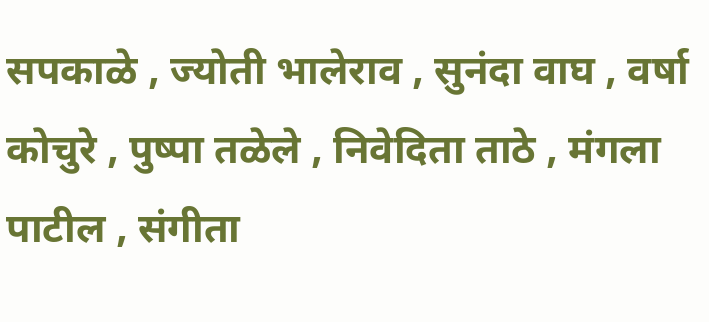सपकाळे , ज्योती भालेराव , सुनंदा वाघ , वर्षा कोचुरे , पुष्पा तळेले , निवेदिता ताठे , मंगला पाटील , संगीता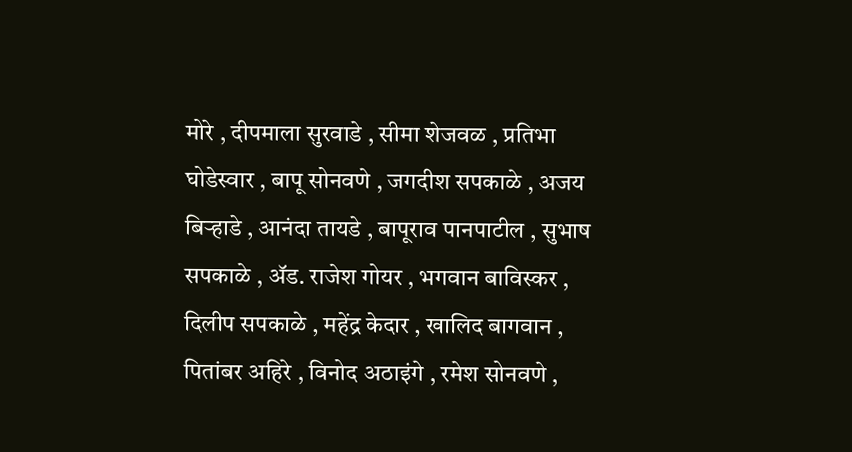मोरे , दीपमाला सुरवाडे , सीमा शेजवळ , प्रतिभा घोडेस्वार , बापू सोनवणे , जगदीश सपकाळे , अजय बिऱ्हाडे , आनंदा तायडे , बापूराव पानपाटील , सुभाष सपकाळे , ॲड. राजेश गोयर , भगवान बाविस्कर , दिलीप सपकाळे , महेंद्र केदार , खालिद बागवान , पितांबर अहिरे , विनोद अठाइंगे , रमेश सोनवणे ,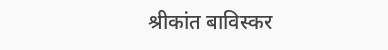श्रीकांत बाविस्कर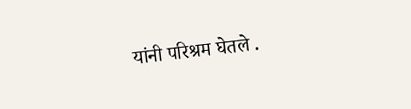यांनी परिश्रम घेतले .